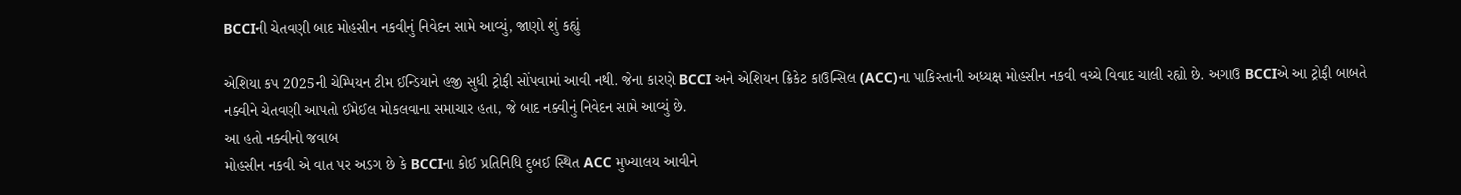BCCIની ચેતવણી બાદ મોહસીન નકવીનું નિવેદન સામે આવ્યું, જાણો શું કહ્યું

એશિયા કપ 2025ની ચેમ્પિયન ટીમ ઈન્ડિયાને હજી સુધી ટ્રોફી સોંપવામાં આવી નથી. જેના કારણે BCCI અને એશિયન ક્રિકેટ કાઉન્સિલ (ACC)ના પાકિસ્તાની અધ્યક્ષ મોહસીન નકવી વચ્ચે વિવાદ ચાલી રહ્યો છે. અગાઉ BCCIએ આ ટ્રોફી બાબતે નક્વીને ચેતવણી આપતો ઈમેઈલ મોકલવાના સમાચાર હતા, જે બાદ નક્વીનું નિવેદન સામે આવ્યું છે.
આ હતો નક્વીનો જવાબ
મોહસીન નકવી એ વાત પર અડગ છે કે BCCIના કોઈ પ્રતિનિધિ દુબઈ સ્થિત ACC મુખ્યાલય આવીને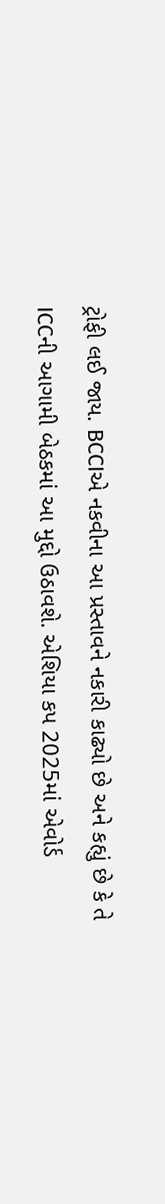ટ્રોફી લઈ જાય. BCCIએ નકવીના આ પ્રસ્તાવને નકારી કાઢ્યો છે અને કહ્યું છે કે તે ICCની આગામી બેઠકમાં આ મુદ્દો ઉઠાવશે. એશિયા કપ 2025માં એવોર્ડ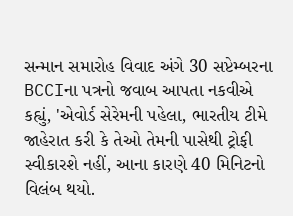સન્માન સમારોહ વિવાદ અંગે 30 સપ્ટેમ્બરના BCCIના પત્રનો જવાબ આપતા નકવીએ કહ્યું, 'એવોર્ડ સેરેમની પહેલા, ભારતીય ટીમે જાહેરાત કરી કે તેઓ તેમની પાસેથી ટ્રોફી સ્વીકારશે નહીં, આના કારણે 40 મિનિટનો વિલંબ થયો.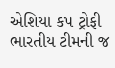એશિયા કપ ટ્રોફી ભારતીય ટીમની જ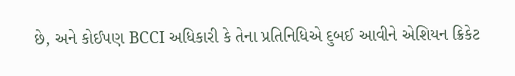છે, અને કોઈપણ BCCI અધિકારી કે તેના પ્રતિનિધિએ દુબઈ આવીને એશિયન ક્રિકેટ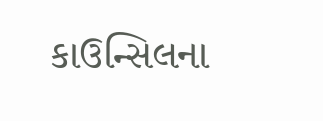કાઉન્સિલના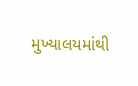મુખ્યાલયમાંથી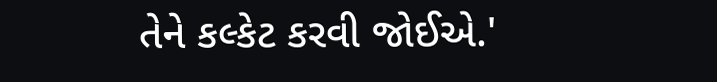તેને કલ્કેટ કરવી જોઈએ.'